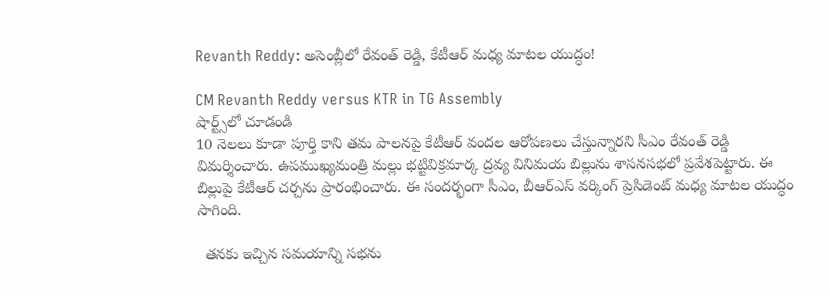Revanth Reddy: అసెంబ్లీలో రేవంత్ రెడ్డి, కేటీఆర్ మధ్య మాటల యుద్ధం!

CM Revanth Reddy versus KTR in TG Assembly
షార్ట్స్‌లో చూడండి
10 నెలలు కూడా పూర్తి కాని తమ పాలనపై కేటీఆర్ వందల ఆరోపణలు చేస్తున్నారని సీఎం రేవంత్ రెడ్డి విమర్శించారు. ఉపముఖ్యమంత్రి మల్లు భట్టివిక్రమార్క ద్రవ్య వినిమయ బిల్లును శాసనసభలో ప్రవేశపెట్టారు. ఈ బిల్లుపై కేటీఆర్ చర్చను ప్రారంభించారు. ఈ సందర్భంగా సీఎం, బీఆర్ఎస్ వర్కింగ్ ప్రెసిడెంట్ మధ్య మాటల యుద్ధం సాగింది.

  తనకు ఇచ్చిన సమయాన్ని సభను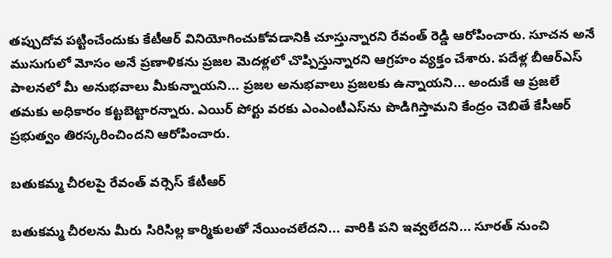తప్పుదోవ పట్టించేందుకు కేటీఆర్ వినియోగించుకోవడానికి చూస్తున్నారని రేవంత్ రెడ్డి ఆరోపించారు. సూచన అనే ముసుగులో మోసం అనే ప్రణాళికను ప్రజల మెదళ్లలో చొప్పిస్తున్నారని ఆగ్రహం వ్యక్తం చేశారు. పదేళ్ల బీఆర్ఎస్ పాలనలో మీ అనుభవాలు మీకున్నాయని... ప్రజల అనుభవాలు ప్రజలకు ఉన్నాయని... అందుకే ఆ ప్రజలే తమకు అధికారం కట్టబెట్టారన్నారు. ఎయిర్ పోర్టు వరకు ఎంఎంటీఎస్‌ను పొడిగిస్తామని కేంద్రం చెబితే కేసీఆర్ ప్రభుత్వం తిరస్కరించిందని ఆరోపించారు.

బతుకమ్మ చీరలపై రేవంత్ వర్సెస్ కేటీఆర్

బతుకమ్మ చీరలను మీరు సిరిసిల్ల కార్మికులతో నేయించలేదని... వారికి పని ఇవ్వలేదని... సూరత్ నుంచి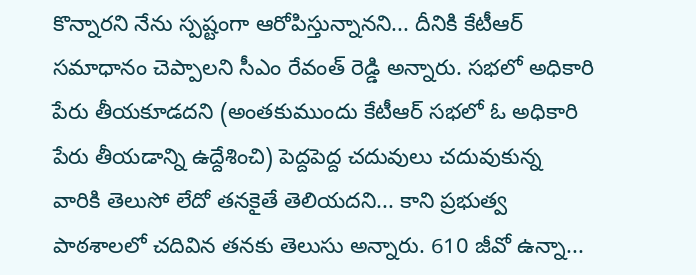కొన్నారని నేను స్పష్టంగా ఆరోపిస్తున్నానని... దీనికి కేటీఆర్ సమాధానం చెప్పాలని సీఎం రేవంత్ రెడ్డి అన్నారు. సభలో అధికారి పేరు తీయకూడదని (అంతకుముందు కేటీఆర్ సభలో ఓ అధికారి పేరు తీయడాన్ని ఉద్దేశించి) పెద్దపెద్ద చదువులు చదువుకున్న వారికి తెలుసో లేదో తనకైతే తెలియదని... కాని ప్రభుత్వ పాఠశాలలో చదివిన తనకు తెలుసు అన్నారు. 610 జీవో ఉన్నా...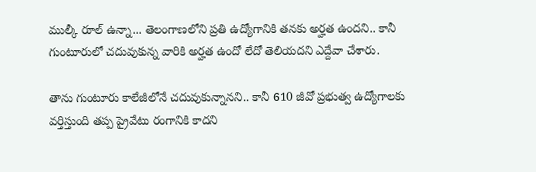ముల్కీ రూల్ ఉన్నా... తెలంగాణలోని ప్రతి ఉద్యోగానికి తనకు అర్హత ఉందని.. కానీ గుంటూరులో చదువుకున్న వారికి అర్హత ఉందో లేదో తెలియదని ఎద్దేవా చేశారు.

తాను గుంటూరు కాలేజీలోనే చదువుకున్నానని.. కానీ 610 జీవో ప్రభుత్వ ఉద్యోగాలకు వర్తిస్తుంది తప్ప ప్రైవేటు రంగానికి కాదని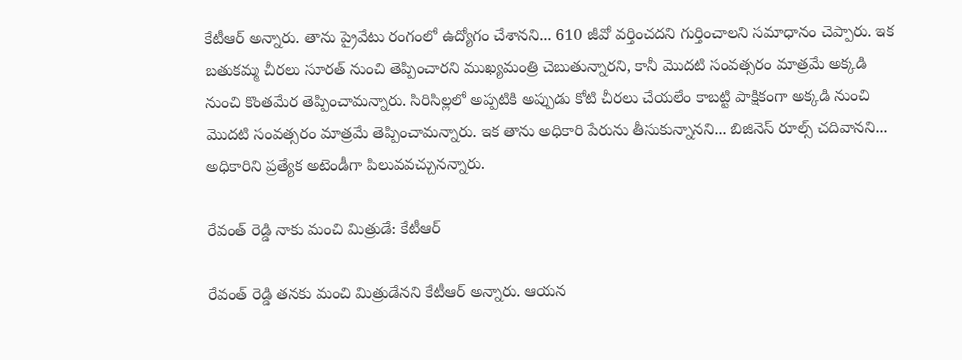కేటీఆర్ అన్నారు. తాను ప్రైవేటు రంగంలో ఉద్యోగం చేశానని... 610 జీవో వర్తించదని గుర్తించాలని సమాధానం చెప్పారు. ఇక బతుకమ్మ చీరలు సూరత్ నుంచి తెప్పించారని ముఖ్యమంత్రి చెబుతున్నారని, కానీ మొదటి సంవత్సరం మాత్రమే అక్కడి నుంచి కొంతమేర తెప్పించామన్నారు. సిరిసిల్లలో అప్పటికి అప్పుడు కోటి చీరలు చేయలేం కాబట్టి పాక్షికంగా అక్కడి నుంచి మొదటి సంవత్సరం మాత్రమే తెప్పించామన్నారు. ఇక తాను అధికారి పేరును తీసుకున్నానని... బిజినెస్ రూల్స్ చదివానని... అధికారిని ప్రత్యేక అటెండీగా పిలువవచ్చునన్నారు.

రేవంత్ రెడ్డి నాకు మంచి మిత్రుడే: కేటీఆర్

రేవంత్ రెడ్డి తనకు మంచి మిత్రుడేనని కేటీఆర్ అన్నారు. ఆయన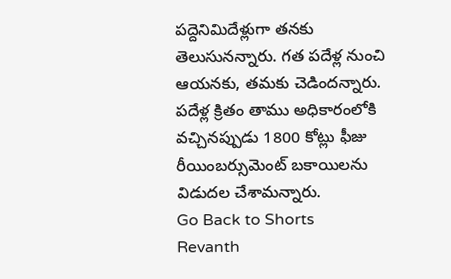పద్దెనిమిదేళ్లుగా తనకు తెలుసునన్నారు. గత పదేళ్ల నుంచి ఆయనకు, తమకు చెడిందన్నారు. పదేళ్ల క్రితం తాము అధికారంలోకి వచ్చినప్పుడు 1800 కోట్లు ఫీజు రీయింబర్సుమెంట్ బకాయిలను విడుదల చేశామన్నారు.
Go Back to Shorts
Revanth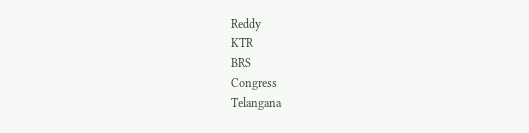Reddy
KTR
BRS
Congress
Telangana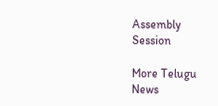Assembly Session

More Telugu News